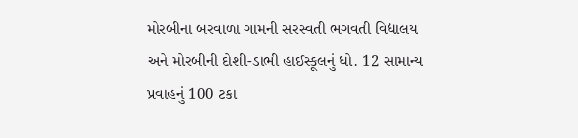મોરબીના બરવાળા ગામની સરસ્વતી ભગવતી વિદ્યાલય અને મોરબીની દોશી-ડાભી હાઈસ્કૂલનું ધો. 12 સામાન્ય પ્રવાહનું 100 ટકા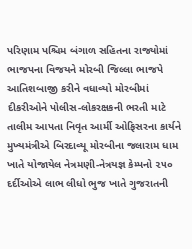પરિણામ પશ્ચિમ બંગાળ સહિતના રાજ્યોમાં ભાજપના વિજયને મોરબી જિલ્લા ભાજપે આતિશબાજી કરીને વધાવ્યો મોરબીમાં દીકરીઓને પોલીસ-લોકરક્ષકની ભરતી માટે તાલીમ આપતા નિવૃત આર્મી ઓફિસરના કાર્યને મુખ્યમંત્રીએ બિરદાવ્યૂ મોરબીના જલારામ ધામ ખાતે યોજાયેલ નેત્રમણી-નેત્રયજ્ઞ કેમ્પનો ૨૫૦ દર્દીઓએ લાભ લીધો ભુજ ખાતે ગુજરાતની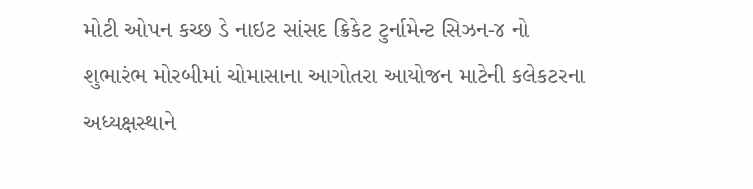મોટી ઓપન કચ્છ ડે નાઇટ સાંસદ ક્રિકેટ ટુર્નામેન્ટ સિઝન-૪ નો શુભારંભ મોરબીમાં ચોમાસાના આગોતરા આયોજન માટેની કલેકટરના અધ્યક્ષસ્થાને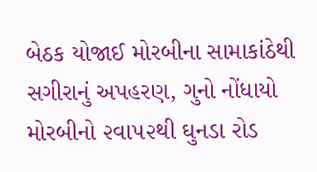બેઠક યોજાઈ મોરબીના સામાકાંઠેથી સગીરાનું અપહરણ, ગુનો નોંધાયો મોરબીનો ૨વા૫૨થી ઘુનડા રોડ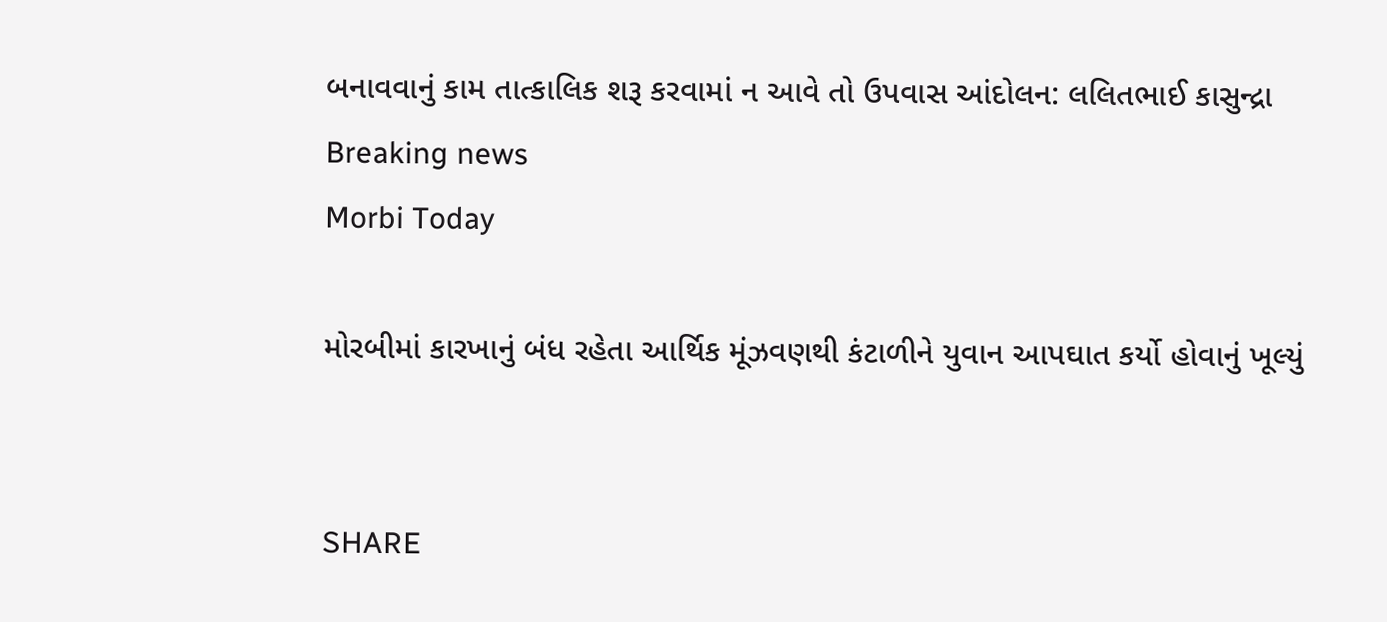બનાવવાનું કામ તાત્કાલિક શરૂ કરવામાં ન આવે તો ઉપવાસ આંદોલન: લલિતભાઈ કાસુન્દ્રા
Breaking news
Morbi Today

મોરબીમાં કારખાનું બંધ રહેતા આર્થિક મૂંઝવણથી કંટાળીને યુવાન આપઘાત કર્યો હોવાનું ખૂલ્યું


SHARE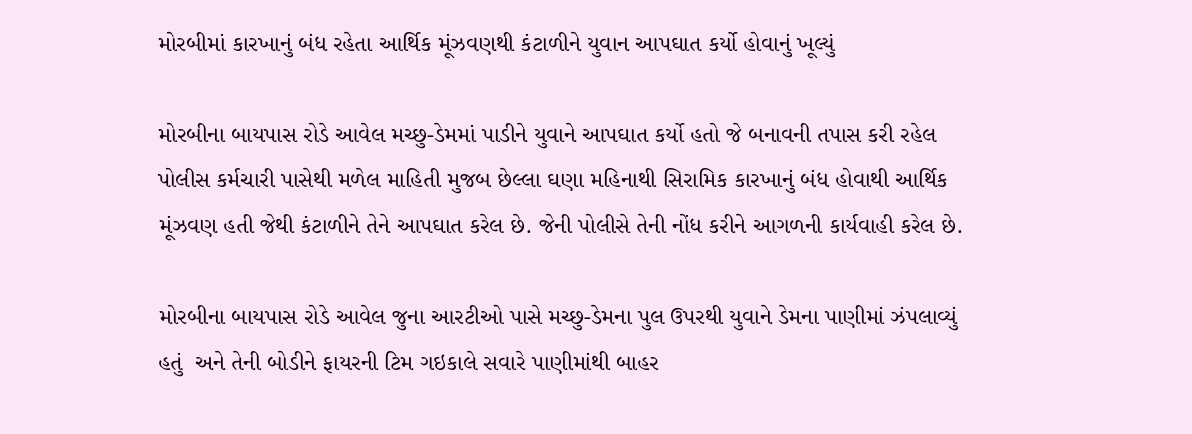મોરબીમાં કારખાનું બંધ રહેતા આર્થિક મૂંઝવણથી કંટાળીને યુવાન આપઘાત કર્યો હોવાનું ખૂલ્યું

મોરબીના બાયપાસ રોડે આવેલ મચ્છુ-ડેમમાં પાડીને યુવાને આપઘાત કર્યો હતો જે બનાવની તપાસ કરી રહેલ પોલીસ કર્મચારી પાસેથી મળેલ માહિતી મુજબ છેલ્લા ઘણા મહિનાથી સિરામિક કારખાનું બંધ હોવાથી આર્થિક મૂંઝવણ હતી જેથી કંટાળીને તેને આપઘાત કરેલ છે. જેની પોલીસે તેની નોંધ કરીને આગળની કાર્યવાહી કરેલ છે.

મોરબીના બાયપાસ રોડે આવેલ જુના આરટીઓ પાસે મચ્છુ-ડેમના પુલ ઉપરથી યુવાને ડેમના પાણીમાં ઝંપલાવ્યું હતું  અને તેની બોડીને ફાયરની ટિમ ગઇકાલે સવારે પાણીમાંથી બાહર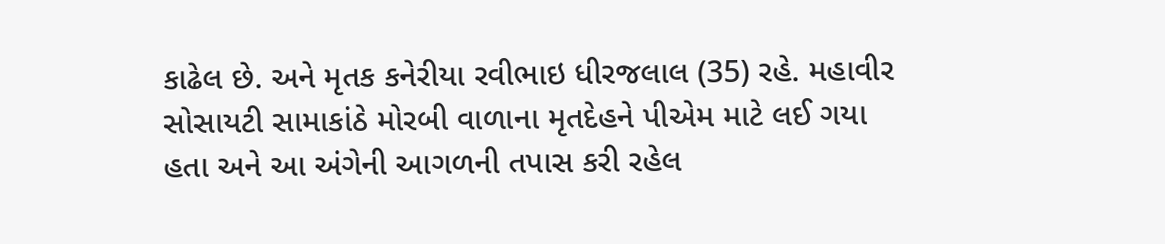કાઢેલ છે. અને મૃતક કનેરીયા રવીભાઇ ધીરજલાલ (35) રહે. મહાવીર સોસાયટી સામાકાંઠે મોરબી વાળાના મૃતદેહને પીએમ માટે લઈ ગયા હતા અને આ અંગેની આગળની તપાસ કરી રહેલ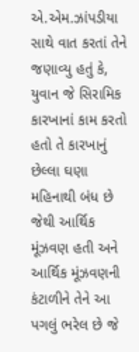એ.એમ.ઝાંપડીયા સાથે વાત કરતાં તેને જણાવ્યુ હતું કે, યુવાન જે સિરામિક કારખાનાં કામ કરતો હતો તે કારખાનું છેલ્લા ઘણા મહિનાથી બંધ છે જેથી આર્થિક મૂંઝવણ હતી અને આર્થિક મૂંઝવણની કંટાળીને તેને આ પગલું ભરેલ છે જે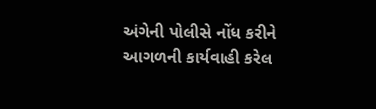અંગેની પોલીસે નોંધ કરીને આગળની કાર્યવાહી કરેલ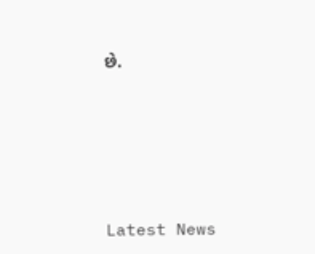છે.






Latest News